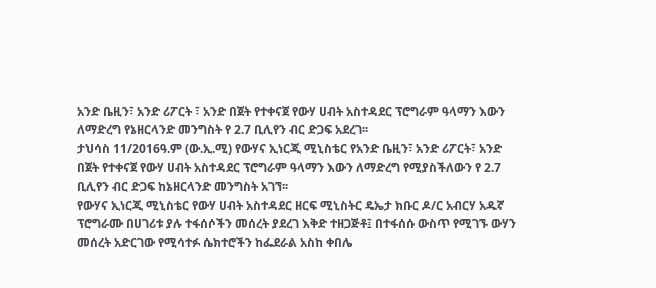አንድ ቤዚን፣ አንድ ሪፖርት ፣ አንድ በጀት የተቀናጀ የውሃ ሀብት አስተዳደር ፕሮግራም ዓላማን እውን ለማድረግ የኔዘርላንድ መንግስት የ 2.7 ቢሊየን ብር ድጋፍ አደረገ፡፡
ታህሳስ 11/2016ዓ.ም (ው.ኢ.ሚ) የውሃና ኢነርጂ ሚኒስቴር የአንድ ቤዚን፣ አንድ ሪፖርት፣ አንድ በጀት የተቀናጀ የውሃ ሀብት አስተዳደር ፕሮግራም ዓላማን እውን ለማድረግ የሚያስችለውን የ 2.7 ቢሊየን ብር ድጋፍ ከኔዘርላንድ መንግስት አገኘ፡፡
የውሃና ኢነርጂ ሚኒስቴር የውሃ ሀብት አስተዳደር ዘርፍ ሚኒስትር ዴኤታ ክቡር ዶ/ር አብርሃ አዱኛ ፕሮግራሙ በሀገሪቱ ያሉ ተፋሰሶችን መሰረት ያደረገ እቅድ ተዘጋጅቶ፤ በተፋሰሱ ውስጥ የሚገኙ ውሃን መሰረት አድርገው የሚሳተፉ ሴክተሮችን ከፌደራል አስከ ቀበሌ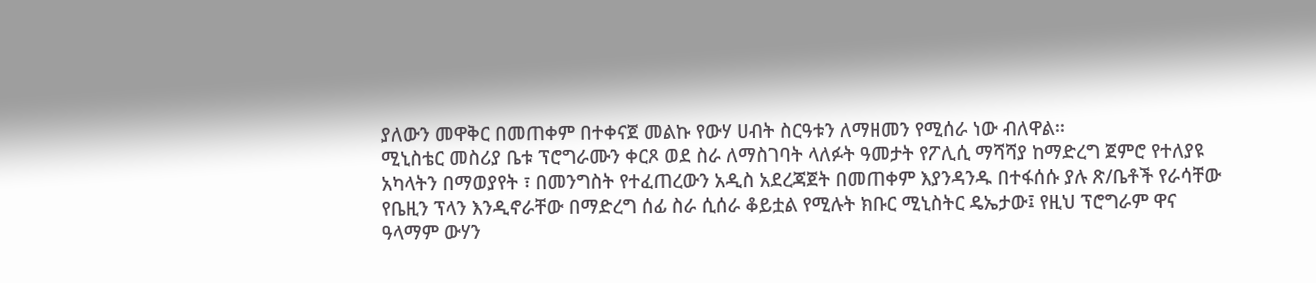ያለውን መዋቅር በመጠቀም በተቀናጀ መልኩ የውሃ ሀብት ስርዓቱን ለማዘመን የሚሰራ ነው ብለዋል፡፡
ሚኒስቴር መስሪያ ቤቱ ፕሮግራሙን ቀርጾ ወደ ስራ ለማስገባት ላለፉት ዓመታት የፖሊሲ ማሻሻያ ከማድረግ ጀምሮ የተለያዩ አካላትን በማወያየት ፣ በመንግስት የተፈጠረውን አዲስ አደረጃጀት በመጠቀም እያንዳንዱ በተፋሰሱ ያሉ ጽ/ቤቶች የራሳቸው የቤዚን ፕላን እንዲኖራቸው በማድረግ ሰፊ ስራ ሲሰራ ቆይቷል የሚሉት ክቡር ሚኒስትር ዴኤታው፤ የዚህ ፕሮግራም ዋና ዓላማም ውሃን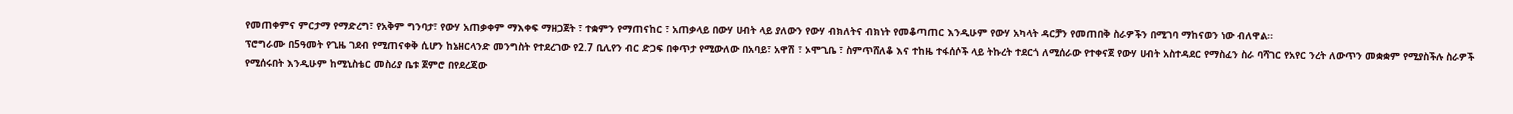የመጠቀምና ምርታማ የማድረግ፣ የአቅም ግንባታ፣ የውሃ አጠቃቀም ማእቀፍ ማዘጋጀት ፣ ተቋምን የማጠናከር ፣ አጠቃላይ በውሃ ሀብት ላይ ያለውን የውሃ ብክለትና ብክነት የመቆጣጠር እንዲሁም የውሃ አካላት ዳርቻን የመጠበቅ ስራዎችን በሚገባ ማከናወን ነው ብለዋል፡፡
ፕሮግራሙ በ5ዓመት የጊዜ ገደብ የሚጠናቀቅ ሲሆን ከኔዘርላንድ መንግስት የተደረገው የ2.7 ቢሊየን ብር ድጋፍ በቀጥታ የሚውለው በአባይ፣ አዋሽ ፣ ኦሞጊቤ ፣ ስምጥሸለቆ እና ተከዜ ተፋሰሶች ላይ ትኩረት ተደርጎ ለሚሰራው የተቀናጀ የውሃ ሀብት አስተዳደር የማስፈን ስራ ባሻገር የአየር ንረት ለውጥን መቋቋም የሚያስችሉ ስራዎች የሚሰሩበት እንዲሁም ከሚኒስቴር መስሪያ ቤቱ ጀምሮ በየደረጃው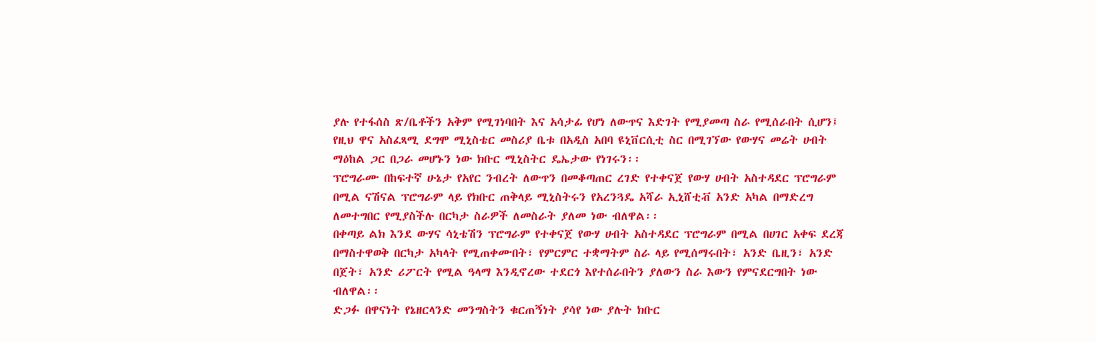ያሉ የተፋሰስ ጽ/ቤቶችን አቅም የሚገነባበት እና አሳታፊ የሆነ ለውጥና እድገት የሚያመጣ ስራ የሚሰራበት ሲሆን፤ የዚህ ዋና አስፈጻሚ ደግሞ ሚኒስቴር መስሪያ ቤቱ በአዲስ አበባ ዩኒቨርሲቲ ስር በሚገኘው የውሃና መሬት ሀብት ማዕከል ጋር በጋራ መሆኑን ነው ክቡር ሚኒስትር ዴኤታው የነገሩን፡፡
ፕሮግራሙ በከፍተኛ ሁኔታ የአየር ንብረት ለውጥን በመቆጣጠር ረገድ የተቀናጀ የውሃ ሀብት አስተዳደር ፕሮግራም በሚል ናሽናል ፕሮግራም ላይ የክቡር ጠቅላይ ሚኒስትሩን የአረንጓዴ አሻራ ኢኒሸቲቭ አንድ አካል በማድረግ ለመተግበር የሚያስችሉ በርካታ ስራዎች ለመስራት ያለመ ነው ብለዋል፡፡
በቀጣይ ልክ እንደ ውሃና ሳኒቴሽን ፕሮግራም የተቀናጀ የውሃ ሀብት አስተዳደር ፕሮግራም በሚል በሀገር አቀፍ ደረጃ በማስተዋወቅ በርካታ አካላት የሚጠቀሙበት፣ የምርምር ተቋማትም ስራ ላይ የሚሰማሩበት፣ አንድ ቤዚን፣ አንድ በጀት፣ አንድ ሪፖርት የሚል ዓላማ እንዲኖረው ተደርጎ እየተሰራበትን ያለውን ስራ እውን የምናደርግበት ነው ብለዋል፡፡
ድጋፉ በዋናነት የኔዘርላንድ መንግስትን ቁርጠኝነት ያሳየ ነው ያሉት ክቡር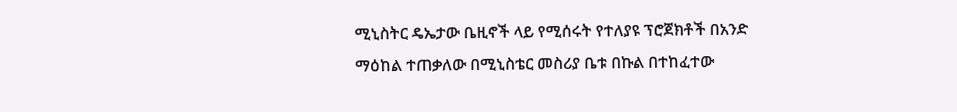ሚኒስትር ዴኤታው ቤዚኖች ላይ የሚሰሩት የተለያዩ ፕሮጀክቶች በአንድ ማዕከል ተጠቃለው በሚኒስቴር መስሪያ ቤቱ በኩል በተከፈተው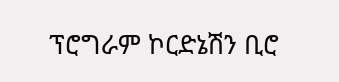ፕሮግራም ኮርድኔሽን ቢሮ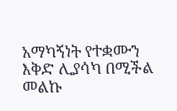አማካኝነት የተቋሙን እቅድ ሊያሳካ በሚችል መልኩ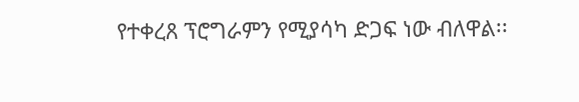የተቀረጸ ፕሮግራምን የሚያሳካ ድጋፍ ነው ብለዋል፡፡